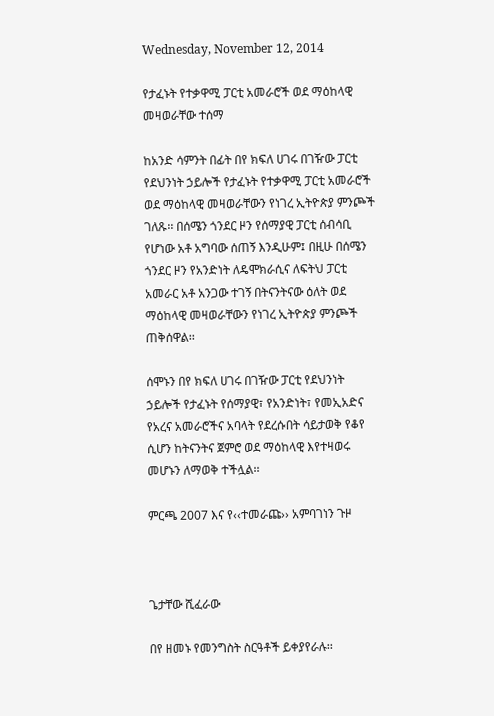Wednesday, November 12, 2014

የታፈኑት የተቃዋሚ ፓርቲ አመራሮች ወደ ማዕከላዊ መዛወራቸው ተሰማ

ከአንድ ሳምንት በፊት በየ ክፍለ ሀገሩ በገዥው ፓርቲ የደህንነት ኃይሎች የታፈኑት የተቃዋሚ ፓርቲ አመራሮች ወደ ማዕከላዊ መዛወራቸውን የነገረ ኢትዮጵያ ምንጮች ገለጹ፡፡ በሰሜን ጎንደር ዞን የሰማያዊ ፓርቲ ሰብሳቢ የሆነው አቶ አግባው ሰጠኝ እንዲሁም፤ በዚሁ በሰሜን ጎንደር ዞን የአንድነት ለዴሞክራሲና ለፍትህ ፓርቲ አመራር አቶ አንጋው ተገኝ በትናንትናው ዕለት ወደ ማዕከላዊ መዛወራቸውን የነገረ ኢትዮጵያ ምንጮች ጠቅሰዋል፡፡

ሰሞኑን በየ ክፍለ ሀገሩ በገዥው ፓርቲ የደህንነት ኃይሎች የታፈኑት የሰማያዊ፣ የአንድነት፣ የመኢአድና የአረና አመራሮችና አባላት የደረሱበት ሳይታወቅ የቆየ ሲሆን ከትናንትና ጀምሮ ወደ ማዕከላዊ እየተዛወሩ መሆኑን ለማወቅ ተችሏል፡፡

ምርጫ 2007 እና የ‹‹ተመራጩ›› አምባገነን ጉዞ



ጌታቸው ሺፈራው

በየ ዘመኑ የመንግስት ስርዓቶች ይቀያየራሉ፡፡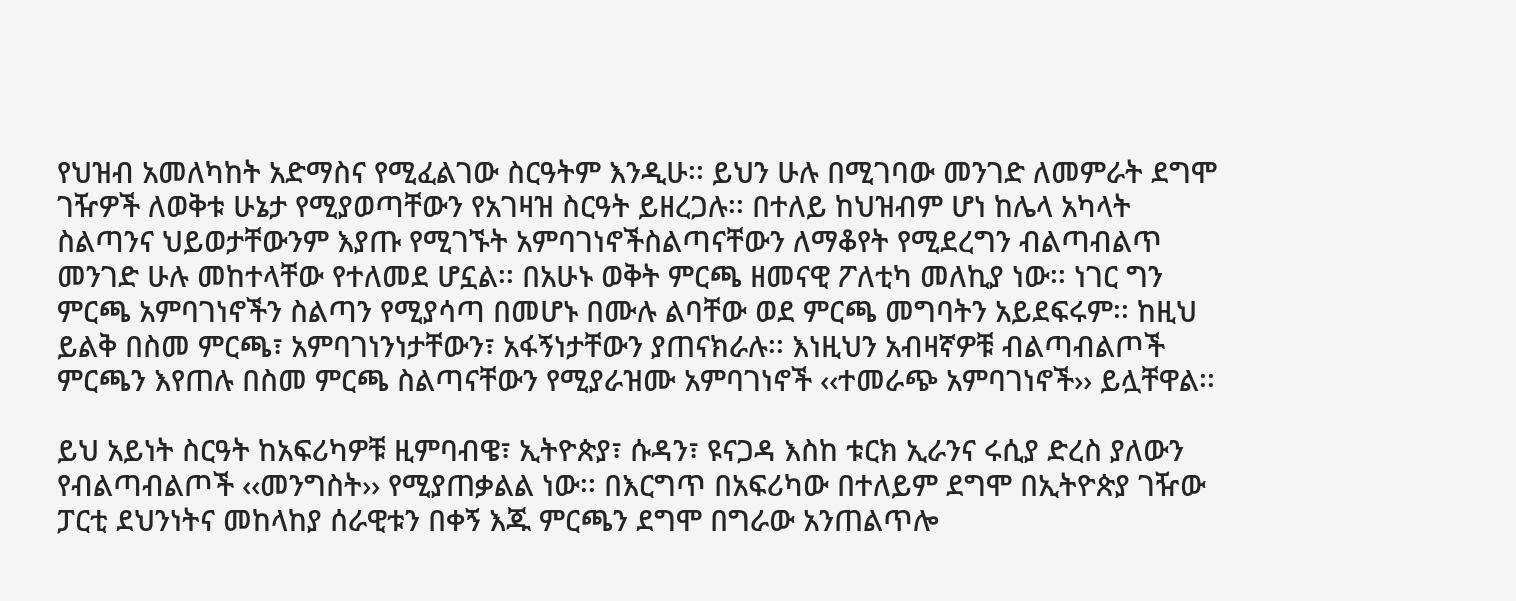የህዝብ አመለካከት አድማስና የሚፈልገው ስርዓትም እንዲሁ፡፡ ይህን ሁሉ በሚገባው መንገድ ለመምራት ደግሞ ገዥዎች ለወቅቱ ሁኔታ የሚያወጣቸውን የአገዛዝ ስርዓት ይዘረጋሉ፡፡ በተለይ ከህዝብም ሆነ ከሌላ አካላት ስልጣንና ህይወታቸውንም እያጡ የሚገኙት አምባገነኖችስልጣናቸውን ለማቆየት የሚደረግን ብልጣብልጥ መንገድ ሁሉ መከተላቸው የተለመደ ሆኗል፡፡ በአሁኑ ወቅት ምርጫ ዘመናዊ ፖለቲካ መለኪያ ነው፡፡ ነገር ግን ምርጫ አምባገነኖችን ስልጣን የሚያሳጣ በመሆኑ በሙሉ ልባቸው ወደ ምርጫ መግባትን አይደፍሩም፡፡ ከዚህ ይልቅ በስመ ምርጫ፣ አምባገነንነታቸውን፣ አፋኝነታቸውን ያጠናክራሉ፡፡ እነዚህን አብዛኛዎቹ ብልጣብልጦች ምርጫን እየጠሉ በስመ ምርጫ ስልጣናቸውን የሚያራዝሙ አምባገነኖች ‹‹ተመራጭ አምባገነኖች›› ይሏቸዋል፡፡

ይህ አይነት ስርዓት ከአፍሪካዎቹ ዚምባብዌ፣ ኢትዮጵያ፣ ሱዳን፣ ዩናጋዳ እስከ ቱርክ ኢራንና ሩሲያ ድረስ ያለውን የብልጣብልጦች ‹‹መንግስት›› የሚያጠቃልል ነው፡፡ በእርግጥ በአፍሪካው በተለይም ደግሞ በኢትዮጵያ ገዥው ፓርቲ ደህንነትና መከላከያ ሰራዊቱን በቀኝ እጁ ምርጫን ደግሞ በግራው አንጠልጥሎ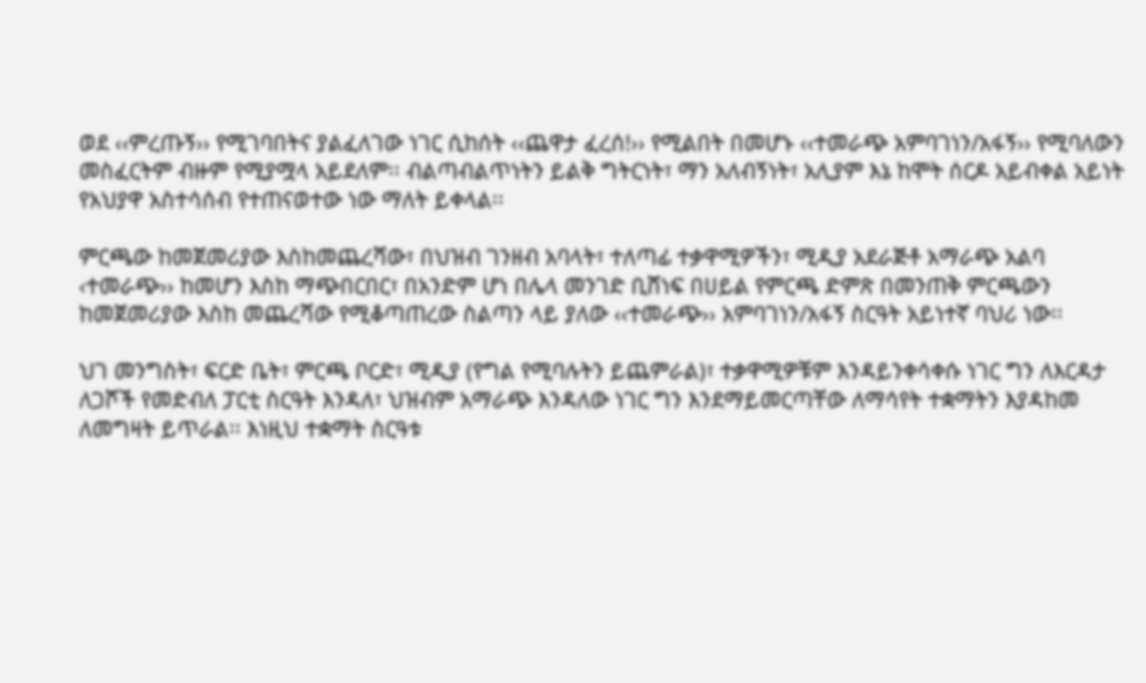ወደ ‹‹ምረጡኝ›› የሚገባበትና ያልፈለገው ነገር ሲከሰት ‹‹ጨዋታ ፈረሰ!›› የሚልበት በመሆኑ ‹‹ተመራጭ አምባገነን/አፋኝ›› የሚባለውን መስፈርትም ብዙም የሚያሟላ አይደለም፡፡ ብልጣብልጥነትን ይልቅ ግትርነት፣ ማን አለብኝነት፣ አሊያም እኔ ከሞት ሰርዶ አይብቀል አይነት የአህያዋ አስተሳሰብ የተጠናወተው ነው ማለት ይቀላል፡፡

ምርጫው ከመጀመሪያው እስከመጨረሻው፣ በህዝብ ገንዘብ አባላት፣ ተለጣፊ ተቃዋሚዎችን፣ ሚዲያ አደራጅቶ አማራጭ አልባ ‹ተመራጭ›› ከመሆን እስከ ማጭበርበር፣ በአንድም ሆነ በሌላ መንገድ ቢሸነፍ በሀይል የምርጫ ድምጽ በመንጠቅ ምርጫውን ከመጀመሪያው እስከ መጨረሻው የሚቆጣጠረው ስልጣን ላይ ያለው ‹‹ተመራጭ›› አምባገነን/አፋኝ ስርዓት አይነተኛ ባህሪ ነው፡፡

ህገ መንግስት፣ ፍርድ ቤት፣ ምርጫ ቦርድ፣ ሚዲያ (የግል የሚባሉትን ይጨምራል)፣ ተቃዋሚዎቹም እንዳይንቀሳቀሱ ነገር ግን ለእርዳታ ለጋሾች የመድብለ ፓርቲ ስርዓት እንዳለ፣ ህዝብም አማራጭ እንዳለው ነገር ግን እንደማይመርጣቸው ለማሳየት ተቋማትን እያዳከመ ለመግዛት ይጥራል፡፡ እነዚህ ተቋማት ስርዓቱ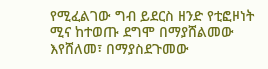የሚፈልገው ግብ ይደርስ ዘንድ የቲፎዞነት ሚና ከተወጡ ደግሞ በማያሸልመው እየሸለመ፣ በማያስደጉመው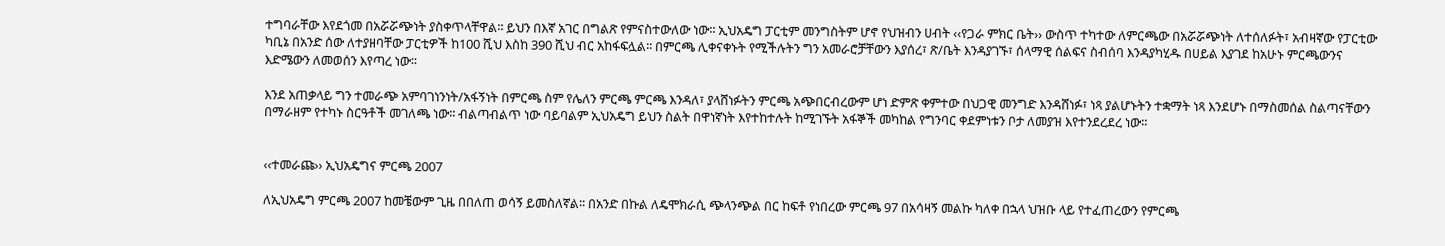ተግባራቸው እየደጎመ በአሯሯጭነት ያስቀጥላቸዋል፡፡ ይህን በእኛ አገር በግልጽ የምናስተውለው ነው፡፡ ኢህአዴግ ፓርቲም መንግስትም ሆኖ የህዝብን ሀብት ‹‹የጋራ ምክር ቤት›› ውስጥ ተካተው ለምርጫው በአሯሯጭነት ለተሰለፉት፣ አብዛኛው የፓርቲው ካቢኔ በአንድ ሰው ለተያዘባቸው ፓርቲዎች ከ100 ሺህ እስከ 390 ሺህ ብር አከፋፍሏል፡፡ በምርጫ ሊቀናቀኑት የሚችሉትን ግን አመራሮቻቸውን እያሰረ፣ ጽ/ቤት እንዳያገኙ፣ ሰላማዊ ሰልፍና ስብሰባ እንዳያካሂዱ በሀይል እያገደ ከአሁኑ ምርጫውንና እድሜውን ለመወሰን እየጣረ ነው፡፡

እንደ አጠቃላይ ግን ተመራጭ አምባገነንነት/አፋኝነት በምርጫ ስም የሌለን ምርጫ ምርጫ እንዳለ፣ ያላሸነፉትን ምርጫ አጭበርብረውም ሆነ ድምጽ ቀምተው በህጋዊ መንግድ እንዳሸነፉ፣ ነጻ ያልሆኑትን ተቋማት ነጻ እንደሆኑ በማስመሰል ስልጣናቸውን በማራዘም የተካኑ ስርዓቶች መገለጫ ነው፡፡ ብልጣብልጥ ነው ባይባልም ኢህአዴግ ይህን ስልት በዋነኛነት እየተከተሉት ከሚገኙት አፋኞች መካከል የግንባር ቀደምነቱን ቦታ ለመያዝ እየተንደረደረ ነው፡፡


‹‹ተመራጩ›› ኢህአዴግና ምርጫ 2007

ለኢህአዴግ ምርጫ 2007 ከመቼውም ጊዜ በበለጠ ወሳኝ ይመስለኛል፡፡ በአንድ በኩል ለዴሞክራሲ ጭላንጭል በር ከፍቶ የነበረው ምርጫ 97 በአሳዛኝ መልኩ ካለቀ በኋላ ህዝቡ ላይ የተፈጠረውን የምርጫ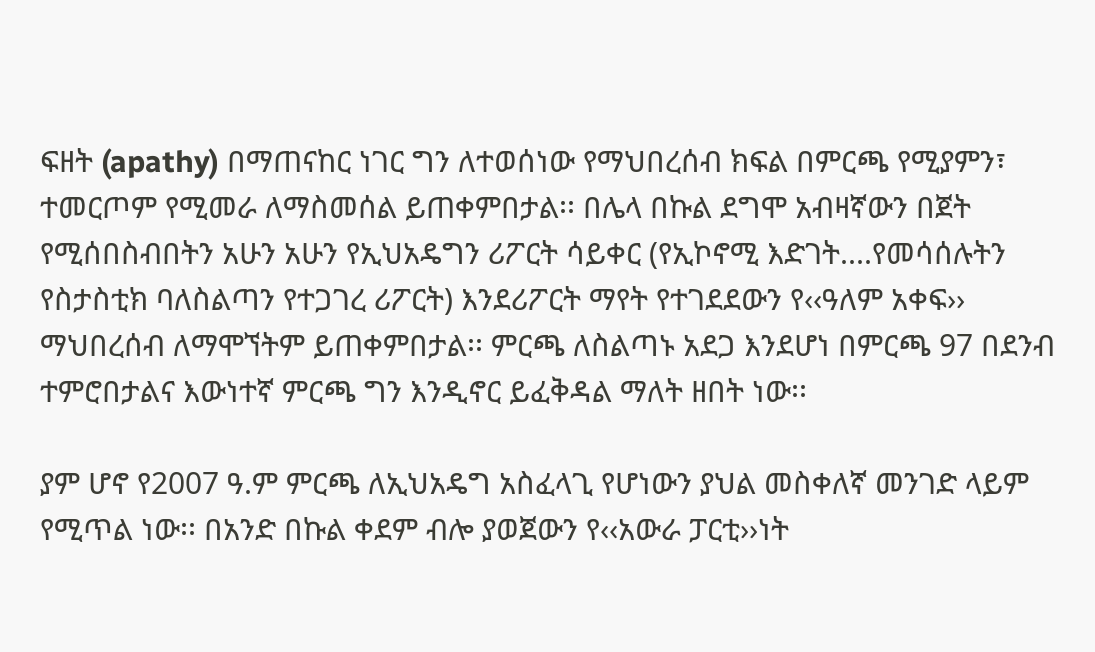ፍዘት (apathy) በማጠናከር ነገር ግን ለተወሰነው የማህበረሰብ ክፍል በምርጫ የሚያምን፣ ተመርጦም የሚመራ ለማስመሰል ይጠቀምበታል፡፡ በሌላ በኩል ደግሞ አብዛኛውን በጀት የሚሰበስብበትን አሁን አሁን የኢህአዴግን ሪፖርት ሳይቀር (የኢኮኖሚ እድገት....የመሳሰሉትን የስታስቲክ ባለስልጣን የተጋገረ ሪፖርት) እንደሪፖርት ማየት የተገደደውን የ‹‹ዓለም አቀፍ›› ማህበረሰብ ለማሞኘትም ይጠቀምበታል፡፡ ምርጫ ለስልጣኑ አደጋ እንደሆነ በምርጫ 97 በደንብ ተምሮበታልና እውነተኛ ምርጫ ግን እንዲኖር ይፈቅዳል ማለት ዘበት ነው፡፡

ያም ሆኖ የ2007 ዓ.ም ምርጫ ለኢህአዴግ አስፈላጊ የሆነውን ያህል መስቀለኛ መንገድ ላይም የሚጥል ነው፡፡ በአንድ በኩል ቀደም ብሎ ያወጀውን የ‹‹አውራ ፓርቲ››ነት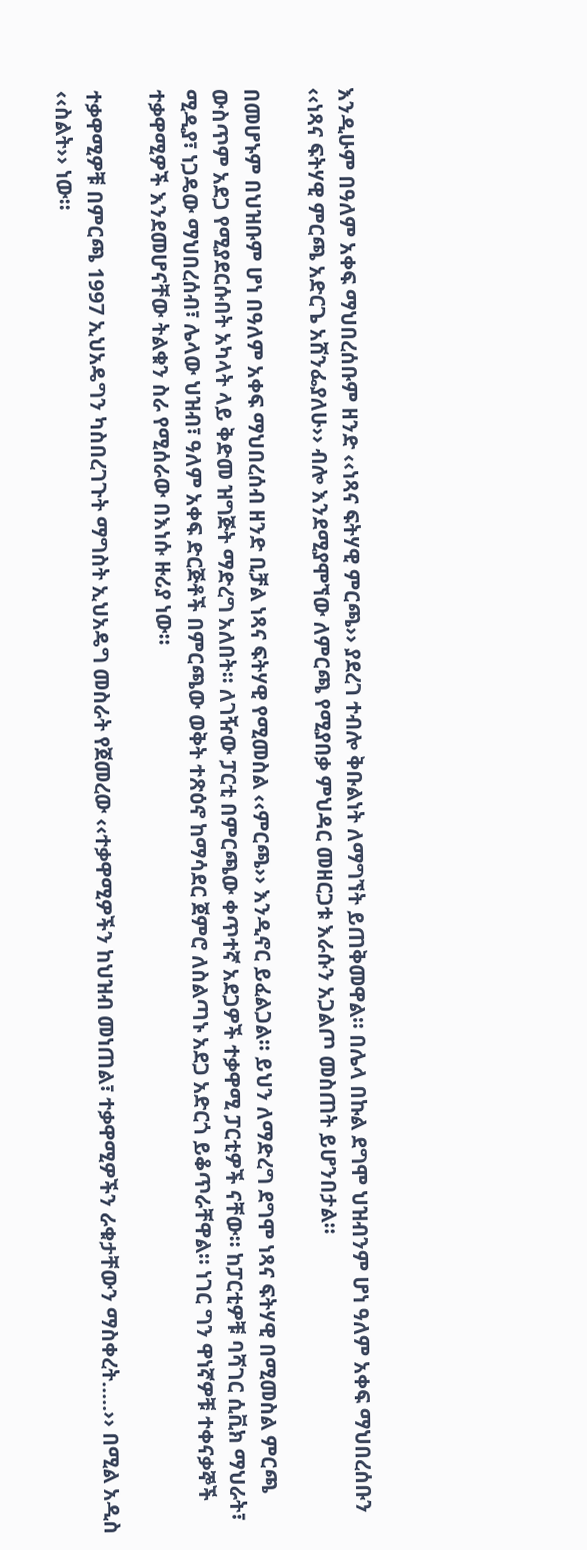እንዲሁም በዓለም አቀፍ ማህበረሰቡም ዘንድ ‹‹ነጻና ፍትሃዊ ምርጫ›› ያደረገ ተብሎ ቅቡልነት ለማግኘት ይጠቅመዋል፡፡ በሌላ በኩል ደግሞ ህዝብንም ሆነ ዓለም አቀፍ ማህበረሰቡን ‹‹ነጻና ፍትሃዊ ምርጫ አድርጌ አሸንፌያለሁ›› ብሎ እንደሚያሞኘው ለምርጫ የሚያበቃ ምህዳር መዘርጋቱ እራሱን አጋልጦ መስጠት ይሆንበታል፡፡

በመሆኑም በህዝቡም ሆነ በዓለም አቀፍ ማህበረሰብ ዘንድ ቢቻል ነጻና ፍትሃዊ የሚመስል ‹‹ምርጫ›› እንዲኖር ይፈልጋል፡፡ ይህን ለማድረግ ደግሞ ነጻና ፍትሃዊ በሚመስል ምርጫ ውስጥም አደጋ የሚያደርሱበት አካላት ላይ ቅድመ ዝግጅት ማድረግ አለበት፡፡ ለገዥው ፓርቲ በምርጫው ቀጥተኛ አደጋዎች ተቃዋሚ ፓርቲዎች ናቸው፡፡ ከፓርቲዎቹ ባሻገር ሲቪክ ማህራት፣ ሚዲያ፣ ነጋዴው ማህበረሰብ፣ ሌላው ህዝብ፣ ዓለም አቀፍ ድርጅቶች በምርጫው ወቅት ተጽዕኖ ከማሳደር ጀምሮ ለስልጣኑ አደጋ አድርጎ ይቆጥራቸዋል፡፡ ነገር ግን ዋነኛዎቹ ተቀናቃኞች ተቃዋሚዎች እንደመሆናቸው ትልቁን ስራ የሚሰራው በእነሱ ዙሪያ ነው፡፡

ተቃዋሚዎቹ በምርጫ 1997 ኢህአዴግን ካስበረገጉት ማግስት ኢህአዴግ መስራት የጀመረው ‹‹ተቃዋሚዎችን ከህዝብ መነጠል፣ ተቃዋሚዎችን ራቁታቸውን ማስቀረት.....›› በሚል አዲስ ‹‹ስልት›› ነው፡፡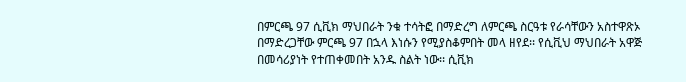በምርጫ 97 ሲቪክ ማህበራት ንቁ ተሳትፎ በማድረግ ለምርጫ ስርዓቱ የራሳቸውን አስተዋጽኦ በማድረጋቸው ምርጫ 97 በኋላ እነሱን የሚያስቆምበት መላ ዘየደ፡፡ የሲቪህ ማህበራት አዋጅ በመሳሪያነት የተጠቀመበት አንዱ ስልት ነው፡፡ ሲቪክ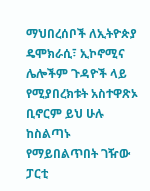ማህበረሰቦች ለኢትዮጵያ ዴሞክራሲ፣ ኢኮኖሚና ሌሎችም ጉዳዮች ላይ የሚያበረክቱት አስተዋጽኦ ቢኖርም ይህ ሁሉ ከስልጣኑ የማይበልጥበት ገዥው ፓርቲ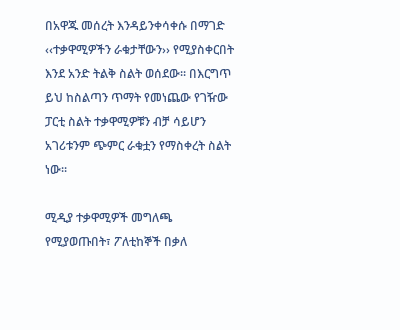በአዋጁ መሰረት እንዳይንቀሳቀሱ በማገድ ‹‹ተቃዋሚዎችን ራቁታቸውን›› የሚያስቀርበት እንደ አንድ ትልቅ ስልት ወሰደው፡፡ በእርግጥ ይህ ከስልጣን ጥማት የመነጨው የገዥው ፓርቲ ስልት ተቃዋሚዎቹን ብቻ ሳይሆን አገሪቱንም ጭምር ራቁቷን የማስቀረት ስልት ነው፡፡

ሚዲያ ተቃዋሚዎች መግለጫ የሚያወጡበት፣ ፖለቲከኞች በቃለ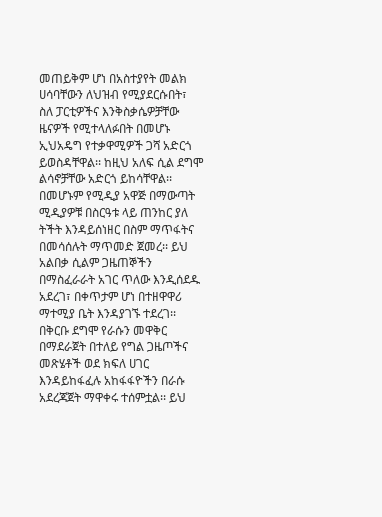መጠይቅም ሆነ በአስተያየት መልክ ሀሳባቸውን ለህዝብ የሚያደርሱበት፣ ስለ ፓርቲዎችና እንቅስቃሴዎቻቸው ዜናዎች የሚተላለፉበት በመሆኑ ኢህአዴግ የተቃዋሚዎች ጋሻ አድርጎ ይወስዳቸዋል፡፡ ከዚህ አለፍ ሲል ደግሞ ልሳኖቻቸው አድርጎ ይከሳቸዋል፡፡ በመሆኑም የሚዲያ አዋጅ በማውጣት ሚዲያዎቹ በስርዓቱ ላይ ጠንከር ያለ ትችት እንዳይሰነዘር በስም ማጥፋትና በመሳሰሉት ማጥመድ ጀመረ፡፡ ይህ አልበቃ ሲልም ጋዜጠኞችን በማስፈራራት አገር ጥለው እንዲሰደዱ አደረገ፣ በቀጥታም ሆነ በተዘዋዋሪ ማተሚያ ቤት እንዳያገኙ ተደረገ፡፡ በቅርቡ ደግሞ የራሱን መዋቅር በማደራጀት በተለይ የግል ጋዜጦችና መጽሄቶች ወደ ክፍለ ሀገር እንዳይከፋፈሉ አከፋፋዮችን በራሱ አደረጃጀት ማዋቀሩ ተሰምቷል፡፡ ይህ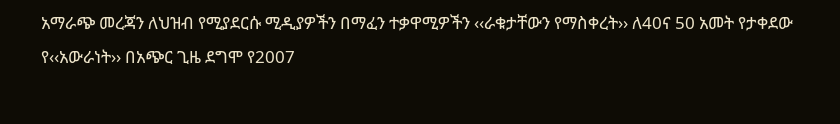አማራጭ መረጃን ለህዝብ የሚያደርሱ ሚዲያዎችን በማፈን ተቃዋሚዎችን ‹‹ራቁታቸውን የማስቀረት›› ለ40ና 50 አመት የታቀደው የ‹‹አውራነት›› በአጭር ጊዜ ደግሞ የ2007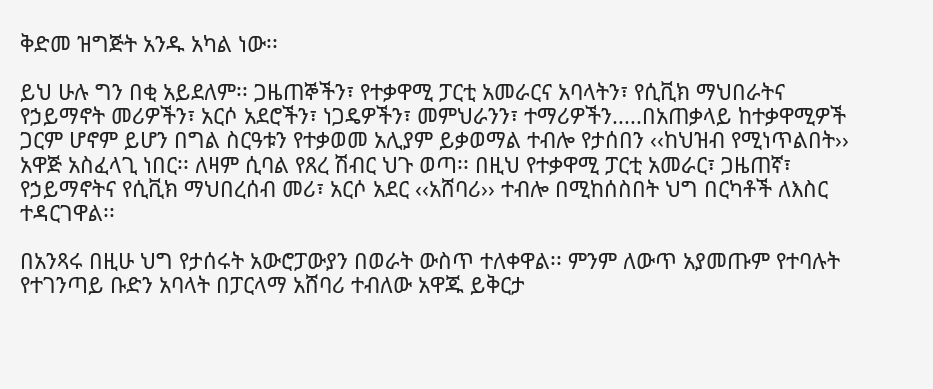ቅድመ ዝግጅት አንዱ አካል ነው፡፡

ይህ ሁሉ ግን በቂ አይደለም፡፡ ጋዜጠኞችን፣ የተቃዋሚ ፓርቲ አመራርና አባላትን፣ የሲቪክ ማህበራትና የኃይማኖት መሪዎችን፣ አርሶ አደሮችን፣ ነጋዴዎችን፣ መምህራንን፣ ተማሪዎችን.....በአጠቃላይ ከተቃዋሚዎች ጋርም ሆኖም ይሆን በግል ስርዓቱን የተቃወመ አሊያም ይቃወማል ተብሎ የታሰበን ‹‹ከህዝብ የሚነጥልበት›› አዋጅ አስፈላጊ ነበር፡፡ ለዛም ሲባል የጸረ ሽብር ህጉ ወጣ፡፡ በዚህ የተቃዋሚ ፓርቲ አመራር፣ ጋዜጠኛ፣ የኃይማኖትና የሲቪክ ማህበረሰብ መሪ፣ አርሶ አደር ‹‹አሸባሪ›› ተብሎ በሚከሰስበት ህግ በርካቶች ለእስር ተዳርገዋል፡፡

በአንጻሩ በዚሁ ህግ የታሰሩት አውሮፓውያን በወራት ውስጥ ተለቀዋል፡፡ ምንም ለውጥ አያመጡም የተባሉት የተገንጣይ ቡድን አባላት በፓርላማ አሸባሪ ተብለው አዋጁ ይቅርታ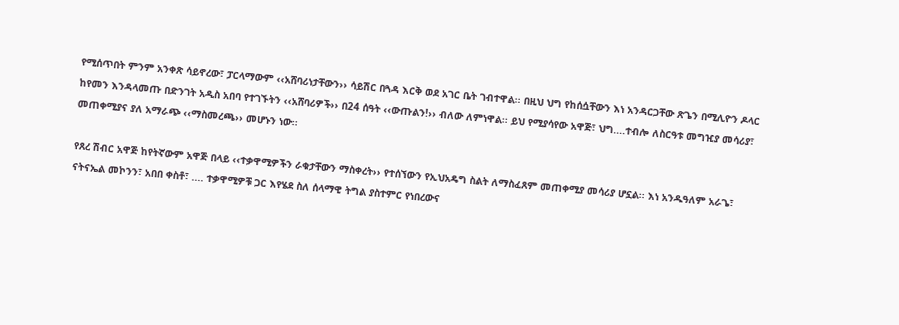የሚሰጥበት ምንም አንቀጽ ሳይኖረው፣ ፓርላማውም ‹‹አሸባሪነታቸውን›› ሳይሽር በጓዳ እርቅ ወደ አገር ቤት ገብተዋል፡፡ በዚህ ህግ የከሰሷቸውን እነ አንዳርጋቸው ጽጌን በሚሊዮን ዶላር ከየመን እንዳላመጡ በድንገት አዲስ አበባ የተገኙትን ‹‹አሸባሪዎች›› በ24 ሰዓት ‹‹ውጡልን!›› ብለው ለምነዋል፡፡ ይህ የሚያሳየው አዋጅ፣ ህግ....ተብሎ ለስርዓቱ መግዢያ መሳሪያ፣ መጠቀሚያና ያለ አማራጭ ‹‹ማስመረጫ›› መሆኑን ነው፡፡

የጸረ ሽብር አዋጅ ከየትኛውም አዋጅ በላይ ‹‹ተቃዋሚዎችን ራቁታቸውን ማስቀረት›› የተሰኘውን የኢህአዴግ ስልት ለማስፈጸም መጠቀሚያ መሳሪያ ሆኗል፡፡ እነ አንዱዓለም አራጌ፣ ናትናኤል መኮንን፣ አበበ ቀስቶ፣ .... ተቃዋሚዎቹ ጋር እየሄደ ስለ ሰላማዊ ትግል ያስተምር የነበረውና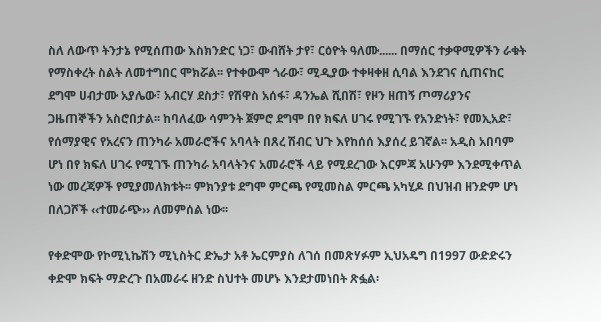ስለ ለውጥ ትንታኔ የሚሰጠው እስክንድር ነጋ፣ ውብሸት ታየ፣ ርዕዮት ዓለሙ...... በማሰር ተቃዋሚዎችን ራቁት የማስቀረት ስልት ለመተግበር ሞክሯል፡፡ የተቀውሞ ጎራው፣ ሚዲያው ተቀዛቀዘ ሲባል እንደገና ሲጠናከር ደግሞ ሀብታሙ አያሌው፣ አብርሃ ደስታ፣ የሽዋስ አሰፋ፣ ዳንኤል ሺበሽ፣ የዞን ዘጠኝ ጦማሪያንና ጋዜጠኞችን አስሮበታል፡፡ ከባለፈው ሳምንት ጀምሮ ደግሞ በየ ክፍለ ሀገሩ የሚገኙ የአንድነት፣ የመኢአድ፣ የሰማያዊና የአረናን ጠንካራ አመራሮችና አባላት በጸረ ሽብር ህጉ እየከሰሰ እያሰረ ይገኛል፡፡ አዲስ አበባም ሆነ በየ ክፍለ ሀገሩ የሚገኙ ጠንካራ አባላትንና አመራሮች ላይ የሚደረገው እርምጃ አሁንም እንደሚቀጥል ነው መረጃዎች የሚያመለክቱት፡፡ ምክንያቱ ደግሞ ምርጫ የሚመስል ምርጫ አካሂዶ በህዝብ ዘንድም ሆነ በለጋሾች ‹‹ተመራጭ›› ለመምሰል ነው፡፡

የቀድሞው የኮሚኒኬሽን ሚኒስትር ድኤታ አቶ ኤርምያስ ለገሰ በመጽሃፉም ኢህአዴግ በ1997 ውድድሩን ቀድሞ ክፍት ማድረጉ በአመራሩ ዘንድ ስህተት መሆኑ እንደታመነበት ጽፏል፡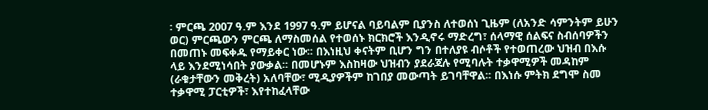፡ ምርጫ 2007 ዓ.ም እንደ 1997 ዓ.ም ይሆናል ባይባልም ቢያንስ ለተወሰነ ጊዜም (ለአንድ ሳምንትም ይሁን ወር) ምርጫውን ምርጫ ለማስመሰል የተወሰኑ ክርክሮች እንዲኖሩ ማድረግ፣ ሰላማዊ ሰልፍና ስብሰባዎችን በመጠኑ መፍቀዱ የማይቀር ነው፡፡ በእነዚህ ቀናትም ቢሆን ግን በተለያዩ ብሶቶች የተወጠረው ህዝብ በእሱ ላይ እንደሚነሳበት ያውቃል፡፡ በመሆኑም እስከዛው ህዝብን ያደራጃሉ የሚባሉት ተቃዋሚዎች መዳከም (ራቁታቸውን መቅረት) አለባቸው፣ ሚዲያዎችም ከገበያ መውጣት ይገባቸዋል፡፡ በእነሱ ምትክ ደግሞ ስመ ተቃዋሚ ፓርቲዎች፣ እየተከፈላቸው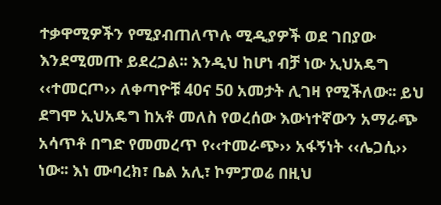ተቃዋሚዎችን የሚያብጠለጥሉ ሚዲያዎች ወደ ገበያው እንደሚመጡ ይደረጋል፡፡ እንዲህ ከሆነ ብቻ ነው ኢህአዴግ ‹‹ተመርጦ›› ለቀጣዮቹ 40ና 50 አመታት ሊገዛ የሚችለው፡፡ ይህ ደግሞ ኢህአዴግ ከአቶ መለስ የወረሰው እውነተኛውን አማራጭ አሳጥቶ በግድ የመመረጥ የ‹‹ተመራጭ›› አፋኝነት ‹‹ሌጋሲ›› ነው፡፡ እነ ሙባረክ፣ ቤል አሊ፣ ኮምፓወሬ በዚህ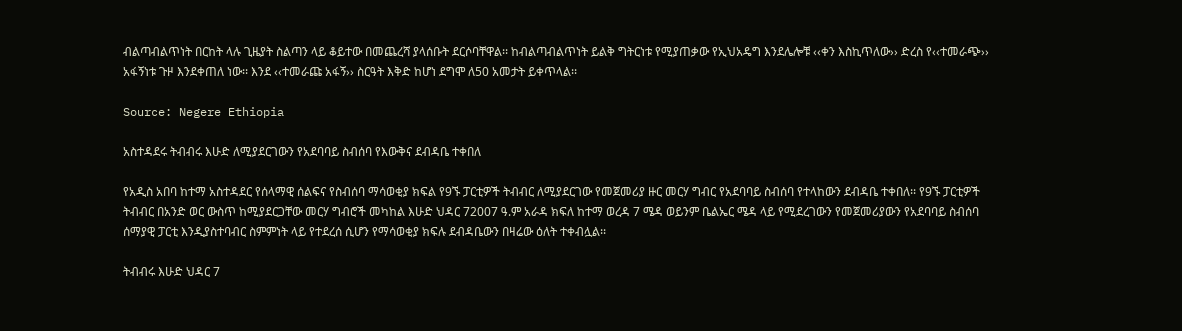ብልጣብልጥነት በርከት ላሉ ጊዜያት ስልጣን ላይ ቆይተው በመጨረሻ ያላሰቡት ደርሶባቸዋል፡፡ ከብልጣብልጥነት ይልቅ ግትርነቱ የሚያጠቃው የኢህአዴግ እንደሌሎቹ ‹‹ቀን እስኪጥለው›› ድረስ የ‹‹ተመራጭ›› አፋኝነቱ ጉዞ እንደቀጠለ ነው፡፡ እንደ ‹‹ተመራጩ አፋኝ›› ስርዓት እቅድ ከሆነ ደግሞ ለ50 አመታት ይቀጥላል፡፡

Source: Negere Ethiopia

አስተዳደሩ ትብብሩ እሁድ ለሚያደርገውን የአደባባይ ስብሰባ የእውቅና ደብዳቤ ተቀበለ

የአዲስ አበባ ከተማ አስተዳደር የሰላማዊ ሰልፍና የስብሰባ ማሳወቂያ ክፍል የ9ኙ ፓርቲዎች ትብብር ለሚያደርገው የመጀመሪያ ዙር መርሃ ግብር የአደባባይ ስብሰባ የተላከውን ደብዳቤ ተቀበለ፡፡ የ9ኙ ፓርቲዎች ትብብር በአንድ ወር ውስጥ ከሚያደርጋቸው መርሃ ግብሮች መካከል እሁድ ህዳር 72007 ዓ.ም አራዳ ክፍለ ከተማ ወረዳ 7 ሜዳ ወይንም ቤልኤር ሜዳ ላይ የሚደረገውን የመጀመሪያውን የአደባባይ ስብሰባ ሰማያዊ ፓርቲ እንዲያስተባብር ስምምነት ላይ የተደረሰ ሲሆን የማሳወቂያ ክፍሉ ደብዳቤውን በዛሬው ዕለት ተቀብሏል፡፡

ትብብሩ እሁድ ህዳር 7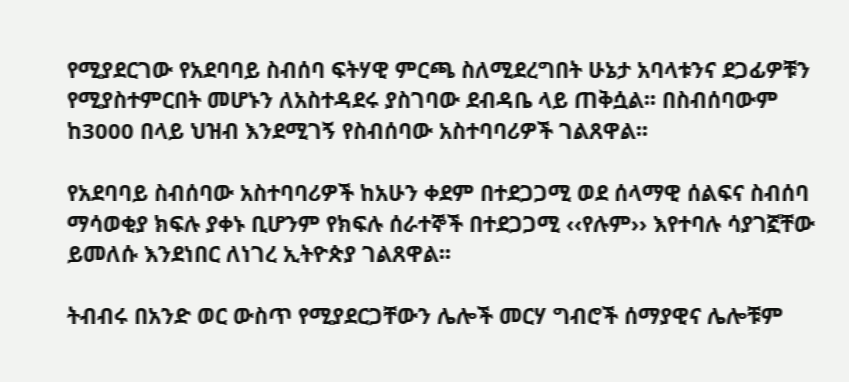የሚያደርገው የአደባባይ ስብሰባ ፍትሃዊ ምርጫ ስለሚደረግበት ሁኔታ አባላቱንና ደጋፊዎቹን የሚያስተምርበት መሆኑን ለአስተዳደሩ ያስገባው ደብዳቤ ላይ ጠቅሷል፡፡ በስብሰባውም ከ3000 በላይ ህዝብ እንደሚገኝ የስብሰባው አስተባባሪዎች ገልጸዋል፡፡

የአደባባይ ስብሰባው አስተባባሪዎች ከአሁን ቀደም በተደጋጋሚ ወደ ሰላማዊ ሰልፍና ስብሰባ ማሳወቂያ ክፍሉ ያቀኑ ቢሆንም የክፍሉ ሰራተኞች በተደጋጋሚ ‹‹የሉም›› እየተባሉ ሳያገኟቸው ይመለሱ እንደነበር ለነገረ ኢትዮጵያ ገልጸዋል፡፡

ትብብሩ በአንድ ወር ውስጥ የሚያደርጋቸውን ሌሎች መርሃ ግብሮች ሰማያዊና ሌሎቹም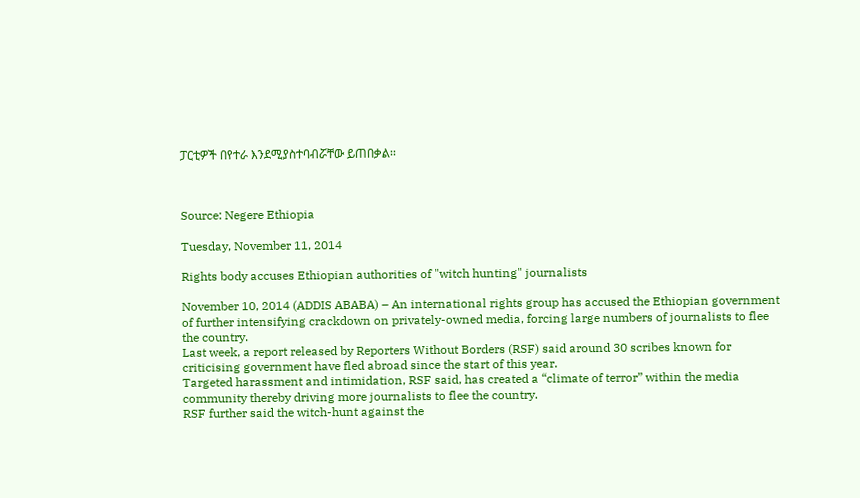ፓርቲዎች በየተራ እንደሚያስተባብሯቸው ይጠበቃል፡፡



Source: Negere Ethiopia

Tuesday, November 11, 2014

Rights body accuses Ethiopian authorities of "witch hunting" journalists

November 10, 2014 (ADDIS ABABA) – An international rights group has accused the Ethiopian government of further intensifying crackdown on privately-owned media, forcing large numbers of journalists to flee the country.
Last week, a report released by Reporters Without Borders (RSF) said around 30 scribes known for criticising government have fled abroad since the start of this year.
Targeted harassment and intimidation, RSF said, has created a “climate of terror” within the media community thereby driving more journalists to flee the country.
RSF further said the witch-hunt against the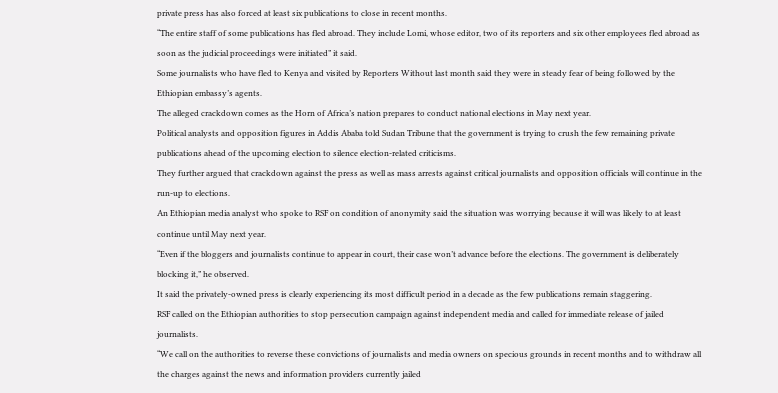private press has also forced at least six publications to close in recent months.
“The entire staff of some publications has fled abroad. They include Lomi, whose editor, two of its reporters and six other employees fled abroad as soon as the judicial proceedings were initiated” it said.
Some journalists who have fled to Kenya and visited by Reporters Without last month said they were in steady fear of being followed by the Ethiopian embassy’s agents.
The alleged crackdown comes as the Horn of Africa’s nation prepares to conduct national elections in May next year.
Political analysts and opposition figures in Addis Ababa told Sudan Tribune that the government is trying to crush the few remaining private publications ahead of the upcoming election to silence election-related criticisms.
They further argued that crackdown against the press as well as mass arrests against critical journalists and opposition officials will continue in the run-up to elections.
An Ethiopian media analyst who spoke to RSF on condition of anonymity said the situation was worrying because it will was likely to at least continue until May next year.
“Even if the bloggers and journalists continue to appear in court, their case won’t advance before the elections. The government is deliberately blocking it,” he observed.
It said the privately-owned press is clearly experiencing its most difficult period in a decade as the few publications remain staggering.
RSF called on the Ethiopian authorities to stop persecution campaign against independent media and called for immediate release of jailed journalists.
“We call on the authorities to reverse these convictions of journalists and media owners on specious grounds in recent months and to withdraw all the charges against the news and information providers currently jailed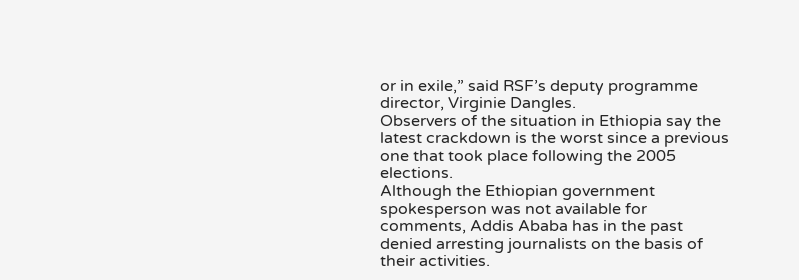or in exile,” said RSF’s deputy programme director, Virginie Dangles.
Observers of the situation in Ethiopia say the latest crackdown is the worst since a previous one that took place following the 2005 elections.
Although the Ethiopian government spokesperson was not available for comments, Addis Ababa has in the past denied arresting journalists on the basis of their activities.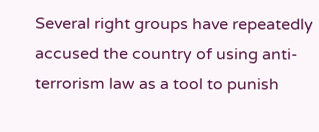Several right groups have repeatedly accused the country of using anti-terrorism law as a tool to punish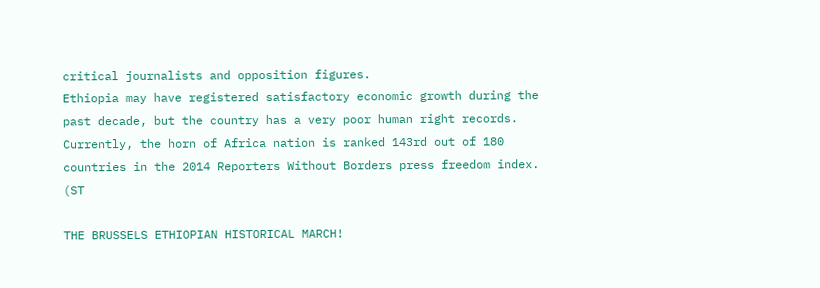critical journalists and opposition figures.
Ethiopia may have registered satisfactory economic growth during the past decade, but the country has a very poor human right records.
Currently, the horn of Africa nation is ranked 143rd out of 180 countries in the 2014 Reporters Without Borders press freedom index.
(ST

THE BRUSSELS ETHIOPIAN HISTORICAL MARCH!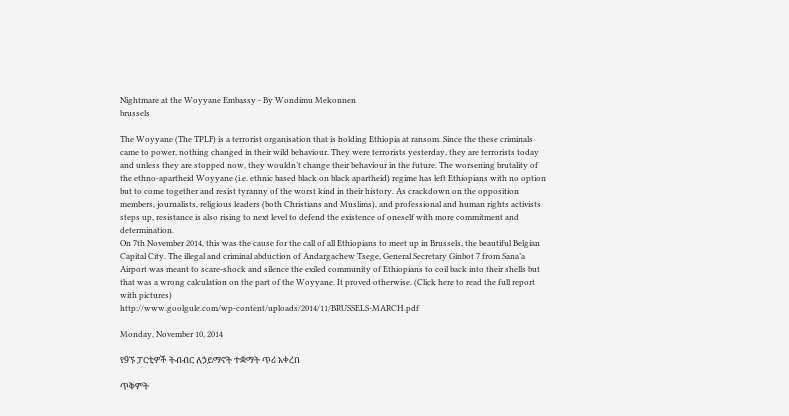Nightmare at the Woyyane Embassy - By Wondimu Mekonnen
brussels

The Woyyane (The TPLF) is a terrorist organisation that is holding Ethiopia at ransom. Since the these criminals came to power, nothing changed in their wild behaviour. They were terrorists yesterday, they are terrorists today and unless they are stopped now, they wouldn’t change their behaviour in the future. The worsening brutality of the ethno-apartheid Woyyane (i.e. ethnic based black on black apartheid) regime has left Ethiopians with no option but to come together and resist tyranny of the worst kind in their history. As crackdown on the opposition members, journalists, religious leaders (both Christians and Muslims), and professional and human rights activists steps up, resistance is also rising to next level to defend the existence of oneself with more commitment and determination.
On 7th November 2014, this was the cause for the call of all Ethiopians to meet up in Brussels, the beautiful Belgian Capital City. The illegal and criminal abduction of Andargachew Tsege, General Secretary Ginbot 7 from Sana’a Airport was meant to scare-shock and silence the exiled community of Ethiopians to coil back into their shells but that was a wrong calculation on the part of the Woyyane. It proved otherwise. (Click here to read the full report with pictures)
http://www.goolgule.com/wp-content/uploads/2014/11/BRUSSELS-MARCH.pdf

Monday, November 10, 2014

የ9ኙ ፓርቲዎች ትብብር ለኃይማኖት ተቋማት ጥሪ አቀረበ

ጥቅምት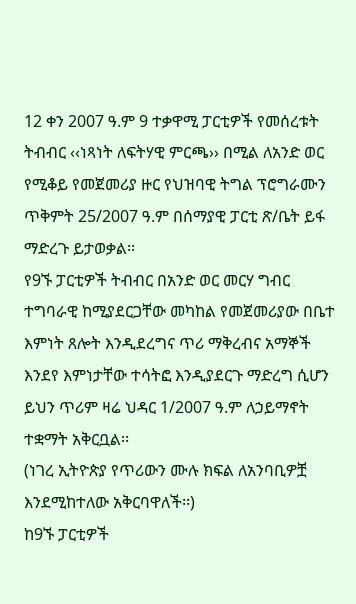12 ቀን 2007 ዓ.ም 9 ተቃዋሚ ፓርቲዎች የመሰረቱት ትብብር ‹‹ነጻነት ለፍትሃዊ ምርጫ›› በሚል ለአንድ ወር የሚቆይ የመጀመሪያ ዙር የህዝባዊ ትግል ፕሮግራሙን ጥቅምት 25/2007 ዓ.ም በሰማያዊ ፓርቲ ጽ/ቤት ይፋ ማድረጉ ይታወቃል፡፡
የ9ኙ ፓርቲዎች ትብብር በአንድ ወር መርሃ ግብር ተግባራዊ ከሚያደርጋቸው መካከል የመጀመሪያው በቤተ እምነት ጸሎት እንዲደረግና ጥሪ ማቅረብና አማኞች እንደየ እምነታቸው ተሳትፎ እንዲያደርጉ ማድረግ ሲሆን ይህን ጥሪም ዛሬ ህዳር 1/2007 ዓ.ም ለኃይማኖት ተቋማት አቅርቧል፡፡
(ነገረ ኢትዮጵያ የጥሪውን ሙሉ ክፍል ለአንባቢዎቿ እንደሚከተለው አቅርባዋለች፡፡)
ከ9ኙ ፓርቲዎች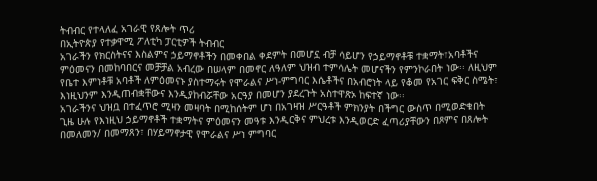ትብብር የተላለፈ አገራዊ የጸሎት ጥሪ
በኢትዮጵያ የተቃዋሚ ፖለቲካ ፓርቲዎች ትብብር
አገራችን የክርስትናና እስልምና ኃይማኖቶችን በመቀበል ቀደምት በመሆኗ ብቻ ሳይሆን የኃይማኖቶቹ ተቋማት፣አባቶችና ምዕመናን በመከባበርና መቻቻል አብረው በሠላም በመኖር ለዓለም ህዝብ ተምሳሌት መሆናችን የምንኮራበት ነው፡፡ ለዚህም የቤተ እምነቶቹ አባቶች ለምዕመናኑ ያስተማሩት የሞራልና ሥነ-ምግባር እሴቶችና በአብሮነት ላይ የቆመ የአገር ፍቅር ስሜት፣ እነዚህንም እንዲጠብቋቸውና እንዲያከብሯቸው አርዓያ በመሆን ያደረጉት አስተዋጽኦ ከፍተኛ ነው፡፡
አገራችንና ህዝቧ በተፈጥሮ ሚዛን መዛባት በሚከሰትም ሆነ በአገዛዝ ሥርዓቶች ምክንያት በችግር ውስጥ በሚወድቁበት ጊዜ ሁሉ የእነዚህ ኃይማኖቶች ተቋማትና ምዕመናን መዓቱ እንዲርቅና ምህረቱ እንዲወርድ ፈጣሪያቸውን በጾምና በጸሎት በመለመን/ በመማጸን፣ በሃይማኖታዊ የሞራልና ሥነ ምግባር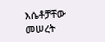እሴቶቻቸው መሠረት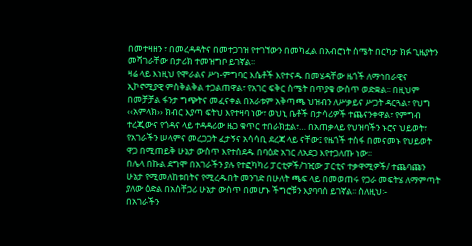በመተዛዘን ፣ በመረዳዳትና በመተጋገዝ የተገኘውን በመካፈል በአብሮነት ስሜት በርካታ ክፉ ጊዜያትን መሻገራቸው በታሪክ ተመዝግቦ ይገኛል፡፡
ዛሬ ላይ እነዚህ የሞራልና ሥነ-ምግባር እሴቶች እየተናዱ በመሄዳቸው ዜጎች ለማኅበራዊና ኢኮኖሚያዊ ምስቅልቅል ተጋልጠዋል፣ የአገር ፍቅር ስሜት በጥያቄ ውስጥ ወድቋል፡፡ በዚህም በመቻቻል ፋንታ ግጭትና መፈናቀል በአራቱም አቅጣጫ ህዝብን ለሥቃይና ሥጋት ዳርጓል፣ የህግ ‹‹አምላክ›› ክብር እያጣ ፍትህ እየተዛባ ነው፣ ወህኒ ቤቶች በታሳሪዎች ተጨናንቀዋል፣ የምግብ ተረጂውና የጎዳና ላይ ተዳዳሪው ዜጋ ቁጥር ተበራክቷል፣… በአጠቃላይ የህዝባችን ኑሮና ህይወት፣ የአገራችን ሠላምና መረጋጋት ፈታኝና አሳሳቢ ደረጃ ላይ ናቸው፤ የዜጎች ተስፋ በመናመኑ የህይወት ዋጋ በሚጠይቅ ሁኔታ ውስጥ እየተሰደዱ በባዕድ አገር ለአደጋ እየተጋለጡ ነው፡፡
በሌላ በኩል ደግሞ በአገራችን ያሉ የተፎካካሪ ፓርቲዎች/ገዢው ፓርቲና ተቃዋሚዎች/ ተጨባጩን ሁኔታ የሚመለከቱበትና የሚረዱበት መንገድ በሁለት ጫፍ ላይ በመወጠሩ የጋራ መፍትሄ ለማምጣት ያለው ዕድል በአስቸጋሪ ሁኔታ ውስጥ በመሆኑ ችግሮቹን እያባባሰ ይገኛል፡፡ ስለዚህ፡-
በአገራችን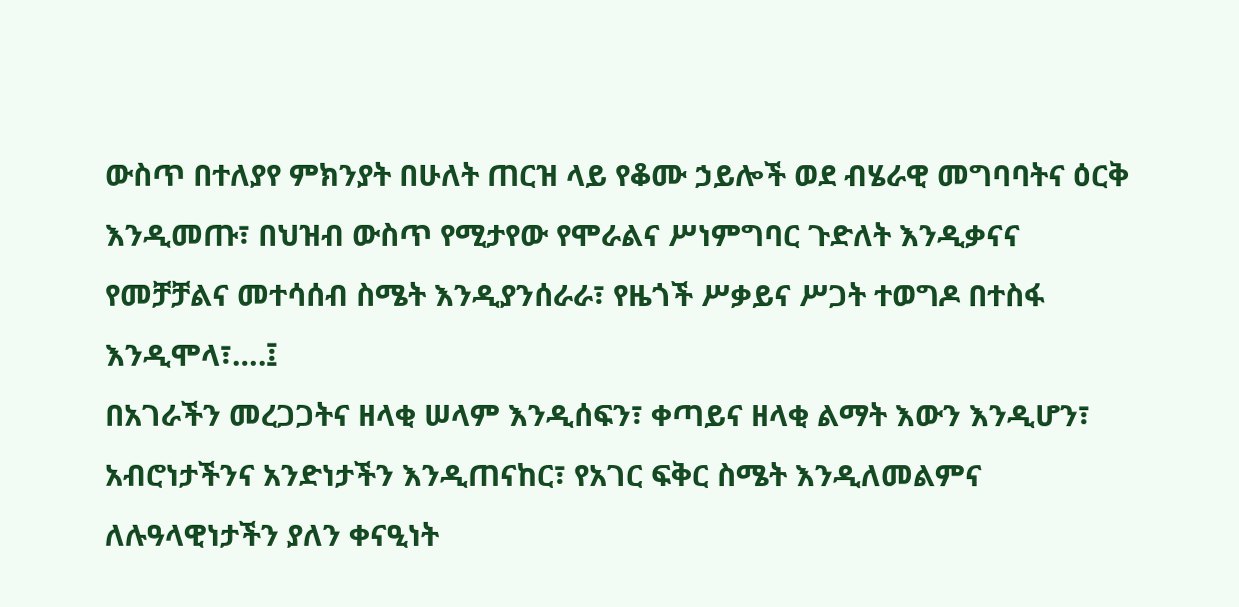ውስጥ በተለያየ ምክንያት በሁለት ጠርዝ ላይ የቆሙ ኃይሎች ወደ ብሄራዊ መግባባትና ዕርቅ እንዲመጡ፣ በህዝብ ውስጥ የሚታየው የሞራልና ሥነምግባር ጉድለት እንዲቃናና የመቻቻልና መተሳሰብ ስሜት እንዲያንሰራራ፣ የዜጎች ሥቃይና ሥጋት ተወግዶ በተስፋ እንዲሞላ፣….፤
በአገራችን መረጋጋትና ዘላቂ ሠላም እንዲሰፍን፣ ቀጣይና ዘላቂ ልማት እውን እንዲሆን፣ አብሮነታችንና አንድነታችን እንዲጠናከር፣ የአገር ፍቅር ስሜት እንዲለመልምና ለሉዓላዊነታችን ያለን ቀናዒነት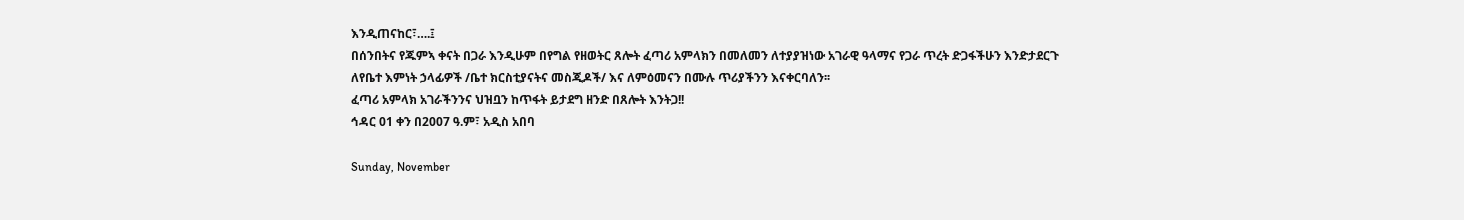እንዲጠናከር፣….፤
በሰንበትና የጁምኣ ቀናት በጋራ እንዲሁም በየግል የዘወትር ጸሎት ፈጣሪ አምላክን በመለመን ለተያያዝነው አገራዊ ዓላማና የጋራ ጥረት ድጋፋችሁን እንድታደርጉ ለየቤተ እምነት ኃላፊዎች /ቤተ ክርስቲያናትና መስጂዶች/ እና ለምዕመናን በሙሉ ጥሪያችንን እናቀርባለን፡፡
ፈጣሪ አምላክ አገራችንንና ህዝቧን ከጥፋት ይታደግ ዘንድ በጸሎት እንትጋ!!
ኅዳር 01 ቀን በ2007 ዓ.ም፣ አዲስ አበባ

Sunday, November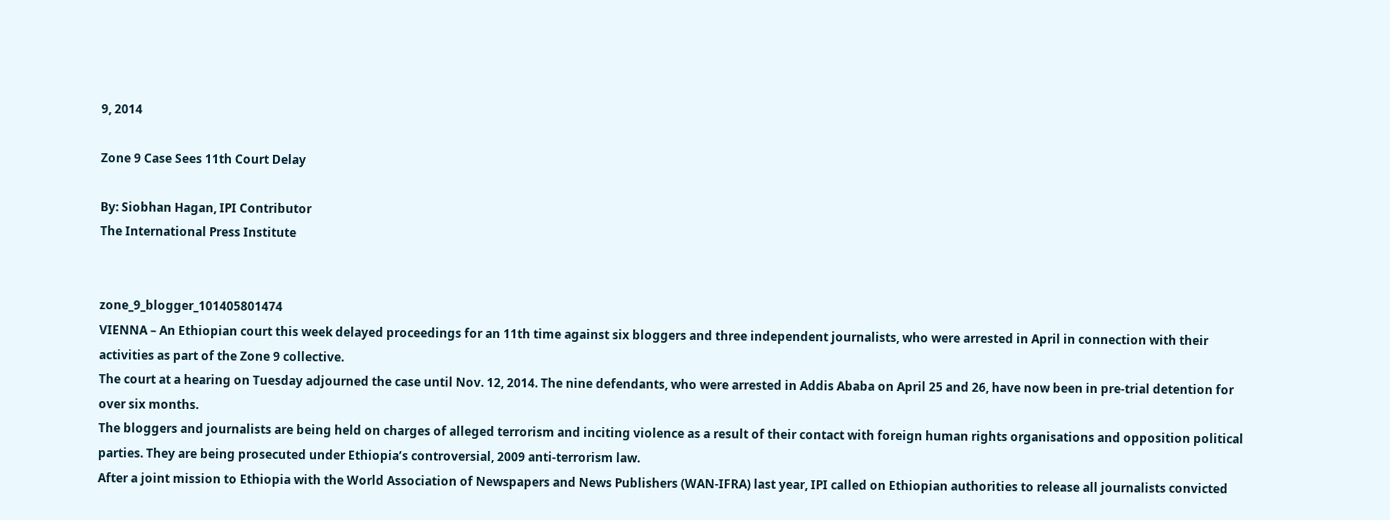9, 2014

Zone 9 Case Sees 11th Court Delay

By: Siobhan Hagan, IPI Contributor
The International Press Institute


zone_9_blogger_101405801474
VIENNA – An Ethiopian court this week delayed proceedings for an 11th time against six bloggers and three independent journalists, who were arrested in April in connection with their activities as part of the Zone 9 collective.
The court at a hearing on Tuesday adjourned the case until Nov. 12, 2014. The nine defendants, who were arrested in Addis Ababa on April 25 and 26, have now been in pre-trial detention for over six months.
The bloggers and journalists are being held on charges of alleged terrorism and inciting violence as a result of their contact with foreign human rights organisations and opposition political parties. They are being prosecuted under Ethiopia’s controversial, 2009 anti-terrorism law.
After a joint mission to Ethiopia with the World Association of Newspapers and News Publishers (WAN-IFRA) last year, IPI called on Ethiopian authorities to release all journalists convicted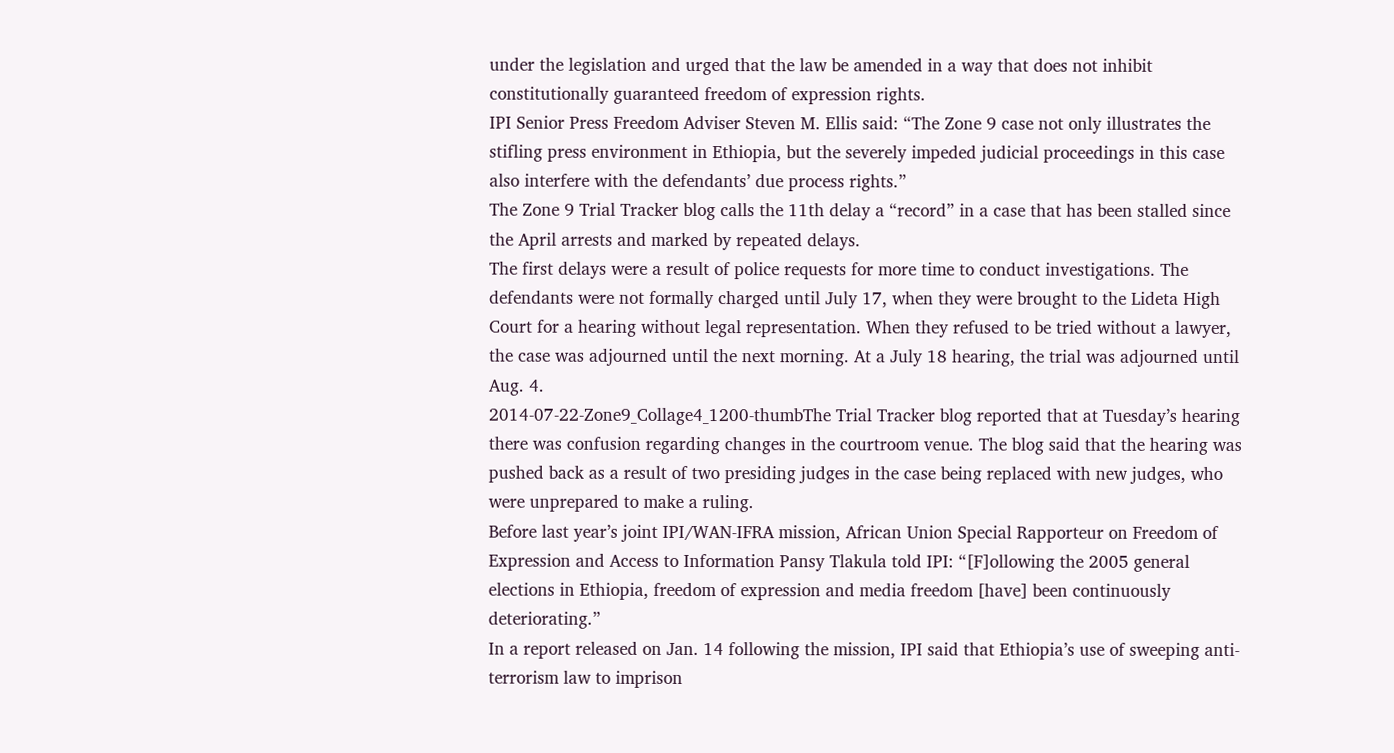under the legislation and urged that the law be amended in a way that does not inhibit constitutionally guaranteed freedom of expression rights.
IPI Senior Press Freedom Adviser Steven M. Ellis said: “The Zone 9 case not only illustrates the stifling press environment in Ethiopia, but the severely impeded judicial proceedings in this case also interfere with the defendants’ due process rights.”
The Zone 9 Trial Tracker blog calls the 11th delay a “record” in a case that has been stalled since the April arrests and marked by repeated delays.
The first delays were a result of police requests for more time to conduct investigations. The defendants were not formally charged until July 17, when they were brought to the Lideta High Court for a hearing without legal representation. When they refused to be tried without a lawyer, the case was adjourned until the next morning. At a July 18 hearing, the trial was adjourned until Aug. 4.
2014-07-22-Zone9_Collage4_1200-thumbThe Trial Tracker blog reported that at Tuesday’s hearing there was confusion regarding changes in the courtroom venue. The blog said that the hearing was pushed back as a result of two presiding judges in the case being replaced with new judges, who were unprepared to make a ruling.
Before last year’s joint IPI/WAN-IFRA mission, African Union Special Rapporteur on Freedom of Expression and Access to Information Pansy Tlakula told IPI: “[F]ollowing the 2005 general elections in Ethiopia, freedom of expression and media freedom [have] been continuously deteriorating.”
In a report released on Jan. 14 following the mission, IPI said that Ethiopia’s use of sweeping anti-terrorism law to imprison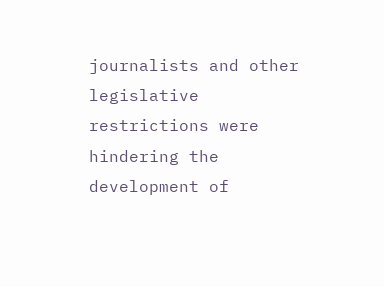journalists and other legislative restrictions were hindering the development of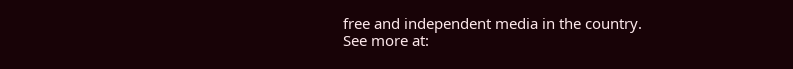free and independent media in the country.
See more at: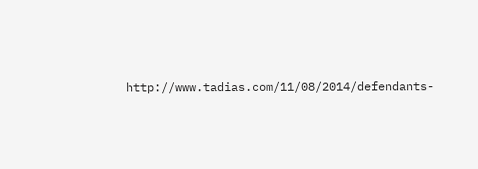http://www.tadias.com/11/08/2014/defendants-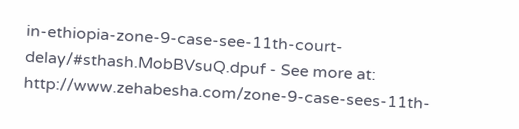in-ethiopia-zone-9-case-see-11th-court-delay/#sthash.MobBVsuQ.dpuf - See more at: http://www.zehabesha.com/zone-9-case-sees-11th-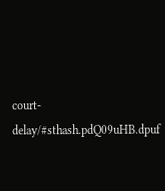court-delay/#sthash.pdQ09uHB.dpuf